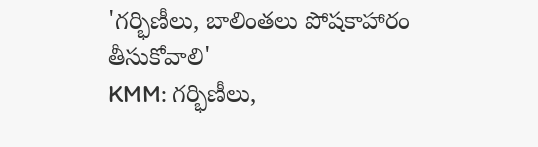'గర్భిణీలు, బాలింతలు పోషకాహారం తీసుకోవాలి'
KMM: గర్భిణీలు,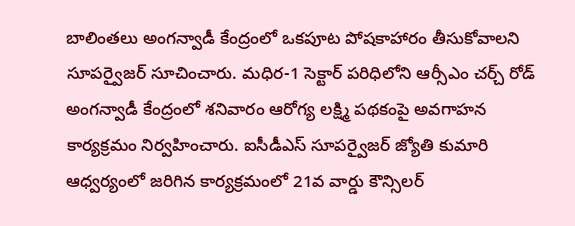బాలింతలు అంగన్వాడీ కేంద్రంలో ఒకపూట పోషకాహారం తీసుకోవాలని సూపర్వైజర్ సూచించారు. మధిర-1 సెక్టార్ పరిధిలోని ఆర్సీఎం చర్చ్ రోడ్ అంగన్వాడీ కేంద్రంలో శనివారం ఆరోగ్య లక్ష్మి పథకంపై అవగాహన కార్యక్రమం నిర్వహించారు. ఐసీడీఎస్ సూపర్వైజర్ జ్యోతి కుమారి ఆధ్వర్యంలో జరిగిన కార్యక్రమంలో 21వ వార్డు కౌన్సిలర్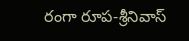రంగా రూప-శ్రీనివాస్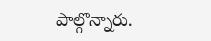పాల్గొన్నారు.